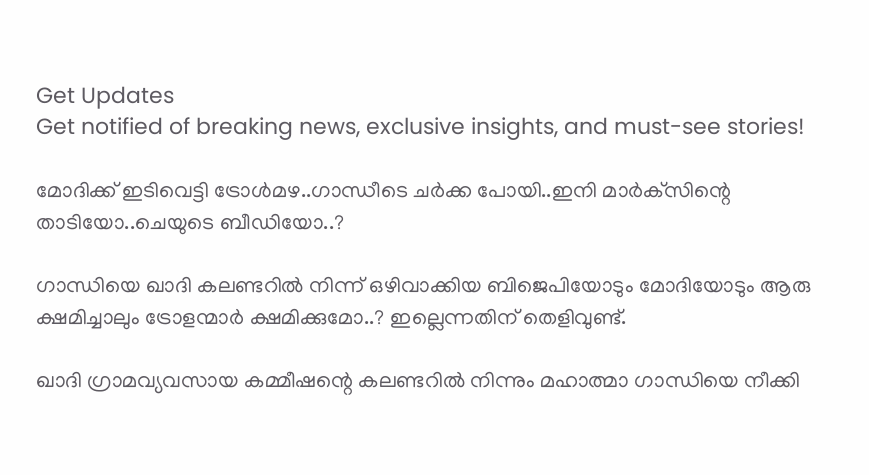Get Updates
Get notified of breaking news, exclusive insights, and must-see stories!

മോദിക്ക് ഇടിവെട്ടി ട്രോള്‍മഴ..ഗാന്ധീടെ ചര്‍ക്ക പോയി..ഇനി മാര്‍ക്‌സിന്റെ താടിയോ..ചെയുടെ ബീഡിയോ..?

ഗാന്ധിയെ ഖാദി കലണ്ടറില്‍ നിന്ന് ഒഴിവാക്കിയ ബിജെപിയോടും മോദിയോടും ആരു ക്ഷമിച്ചാലും ട്രോളന്മാര്‍ ക്ഷമിക്കുമോ..? ഇല്ലെന്നതിന് തെളിവുണ്ട്.

ഖാദി ഗ്രാമവ്യവസായ കമ്മീഷന്റെ കലണ്ടറില്‍ നിന്നും മഹാത്മാ ഗാന്ധിയെ നീക്കി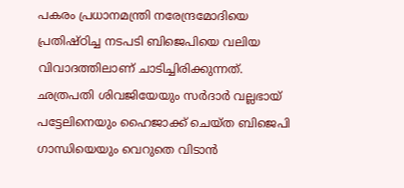പകരം പ്രധാനമന്ത്രി നരേന്ദ്രമോദിയെ പ്രതിഷ്ഠിച്ച നടപടി ബിജെപിയെ വലിയ വിവാദത്തിലാണ് ചാടിച്ചിരിക്കുന്നത്. ഛത്രപതി ശിവജിയേയും സര്‍ദാര്‍ വല്ലഭായ് പട്ടേലിനെയും ഹൈജാക്ക് ചെയ്ത ബിജെപി ഗാന്ധിയെയും വെറുതെ വിടാന്‍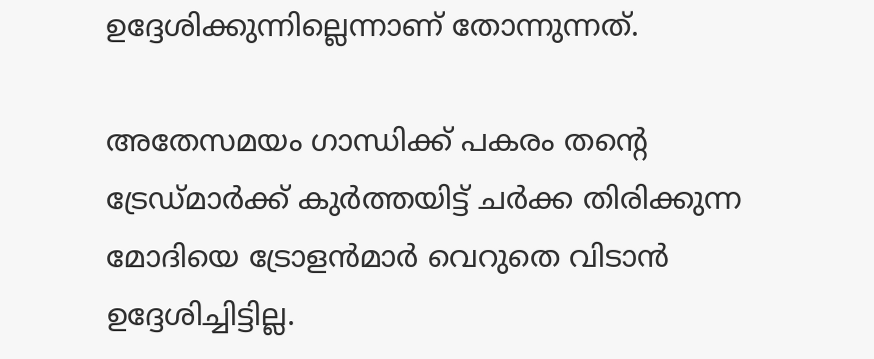ഉദ്ദേശിക്കുന്നില്ലെന്നാണ് തോന്നുന്നത്.

അതേസമയം ഗാന്ധിക്ക് പകരം തന്റെ ട്രേഡ്മാര്‍ക്ക് കുര്‍ത്തയിട്ട് ചര്‍ക്ക തിരിക്കുന്ന മോദിയെ ട്രോളന്‍മാര്‍ വെറുതെ വിടാന്‍ ഉദ്ദേശിച്ചിട്ടില്ല.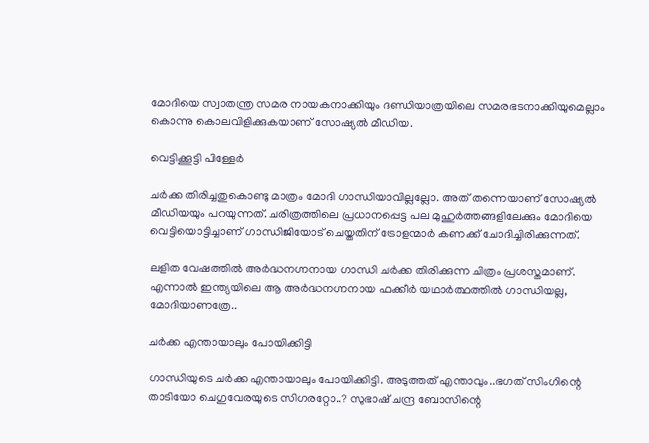മോദിയെ സ്വാതന്ത്ര സമര നായകനാക്കിയും ദണ്ഡിയാത്രയിലെ സമരഭടനാക്കിയുമെല്ലാം കൊന്നു കൊലവിളിക്കുകയാണ് സോഷ്യല്‍ മീഡിയ.

വെട്ടിക്കൂട്ടി പിള്ളേർ

ചര്‍ക്ക തിരിച്ചതുകൊണ്ടു മാത്രം മോദി ഗാന്ധിയാവില്ലല്ലോ. അത് തന്നെയാണ് സോഷ്യല്‍ മീഡിയയും പറയുന്നത്. ചരിത്രത്തിലെ പ്രധാനപ്പെട്ട പല മുഹുര്‍ത്തങ്ങളിലേക്കും മോദിയെ വെട്ടിയൊട്ടിച്ചാണ് ഗാന്ധിജിയോട് ചെയ്തതിന് ട്രോളന്മാര്‍ കണക്ക് ചോദിച്ചിരിക്കുന്നത്.

ലളിത വേഷത്തില്‍ അര്‍ദ്ധനഗ്നനായ ഗാന്ധി ചര്‍ക്ക തിരിക്കുന്ന ചിത്രം പ്രശസ്തമാണ്. എന്നാല്‍ ഇന്ത്യയിലെ ആ അര്‍ദ്ധനഗ്നനായ ഫക്കീര്‍ യഥാര്‍ത്ഥത്തില്‍ ഗാന്ധിയല്ല, മോദിയാണത്രേ..

ചര്‍ക്ക എന്തായാലും പോയിക്കിട്ടി

ഗാന്ധിയുടെ ചര്‍ക്ക എന്തായാലും പോയിക്കിട്ടി. അടുത്തത് എന്താവും..ഭഗത് സിംഗിന്റെ താടിയോ ചെഗുവേരയുടെ സിഗരറ്റോ..? സുഭാഷ് ചന്ദ്ര ബോസിന്റെ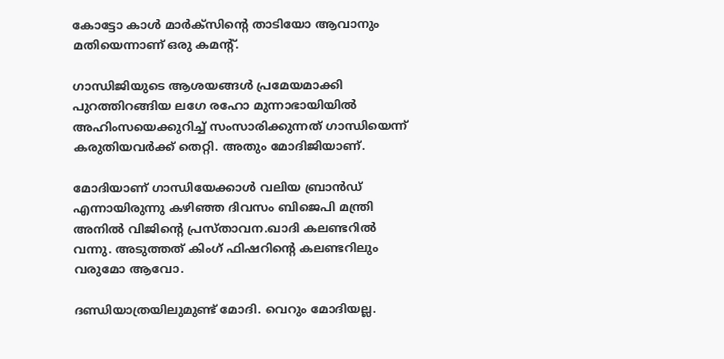കോട്ടോ കാള്‍ മാര്‍ക്‌സിന്റെ താടിയോ ആവാനും മതിയെന്നാണ് ഒരു കമന്റ്.

ഗാന്ധിജിയുടെ ആശയങ്ങള്‍ പ്രമേയമാക്കി പുറത്തിറങ്ങിയ ലഗേ രഹോ മുന്നാഭായിയില്‍ അഹിംസയെക്കുറിച്ച് സംസാരിക്കുന്നത് ഗാന്ധിയെന്ന് കരുതിയവര്‍ക്ക് തെറ്റി. അതും മോദിജിയാണ്.

മോദിയാണ് ഗാന്ധിയേക്കാള്‍ വലിയ ബ്രാന്‍ഡ് എന്നായിരുന്നു കഴിഞ്ഞ ദിവസം ബിജെപി മന്ത്രി അനില്‍ വിജിന്റെ പ്രസ്താവന.ഖാദി കലണ്ടറില്‍ വന്നു. അടുത്തത് കിംഗ് ഫിഷറിന്റെ കലണ്ടറിലും വരുമോ ആവോ.

ദണ്ഡിയാത്രയിലുമുണ്ട് മോദി. വെറും മോദിയല്ല.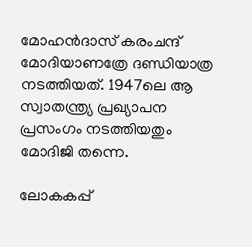മോഹന്‍ദാസ് കരംചന്ദ് മോദിയാണത്രേ ദണ്ഡിയാത്ര നടത്തിയത്. 1947ലെ ആ സ്വാതന്ത്ര്യ പ്രഖ്യാപന പ്രസംഗം നടത്തിയതും മോദിജി തന്നെ.

ലോകകപ്പ്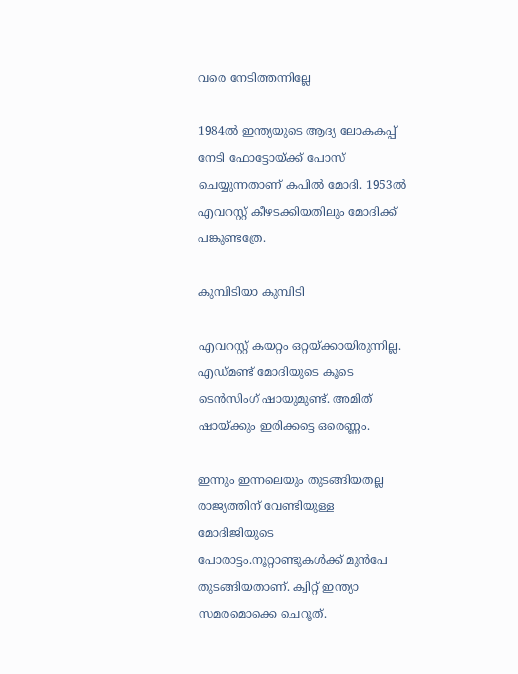വരെ നേടിത്തന്നില്ലേ

1984ല്‍ ഇന്ത്യയുടെ ആദ്യ ലോകകപ്പ് നേടി ഫോട്ടോയ്ക്ക് പോസ് ചെയ്യുന്നതാണ് കപില്‍ മോദി. 1953ല്‍ എവറസ്റ്റ് കീഴടക്കിയതിലും മോദിക്ക് പങ്കുണ്ടത്രേ.

കുമ്പിടിയാ കുമ്പിടി

എവറസ്റ്റ് കയറ്റം ഒറ്റയ്ക്കായിരുന്നില്ല. എഡ്മണ്ട് മോദിയുടെ കൂടെ ടെന്‍സിംഗ് ഷായുമുണ്ട്. അമിത് ഷായ്ക്കും ഇരിക്കട്ടെ ഒരെണ്ണം.

ഇന്നും ഇന്നലെയും തുടങ്ങിയതല്ല രാജ്യത്തിന് വേണ്ടിയുള്ള മോദിജിയുടെ പോരാട്ടം.നൂറ്റാണ്ടുകള്‍ക്ക് മുന്‍പേ തുടങ്ങിയതാണ്. ക്വിറ്റ് ഇന്ത്യാ സമരമൊക്കെ ചെറൂത്.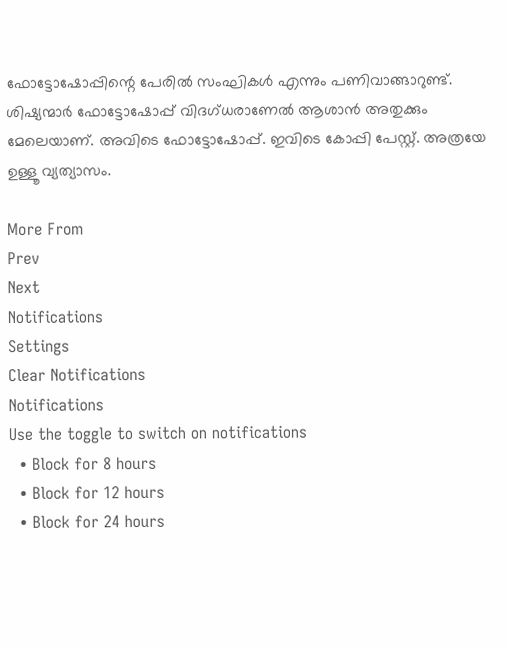ഫോട്ടോഷോപ്പിന്റെ പേരില്‍ സംഘികള്‍ എന്നും പണിവാങ്ങാറുണ്ട്. ശിഷ്യന്മാര്‍ ഫോട്ടോഷോപ്പ് വിദഗ്ധരാണേല്‍ ആശാന്‍ അതുക്കും മേലെയാണ്. അവിടെ ഫോട്ടോഷോപ്പ്. ഇവിടെ കോപ്പി പേസ്റ്റ്. അത്രയേ ഉള്ളൂ വ്യത്യാസം.

More From
Prev
Next
Notifications
Settings
Clear Notifications
Notifications
Use the toggle to switch on notifications
  • Block for 8 hours
  • Block for 12 hours
  • Block for 24 hours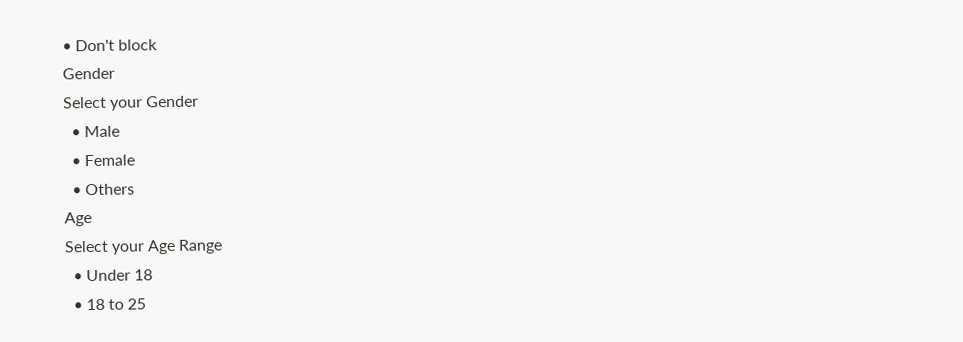• Don't block
Gender
Select your Gender
  • Male
  • Female
  • Others
Age
Select your Age Range
  • Under 18
  • 18 to 25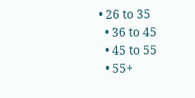• 26 to 35
  • 36 to 45
  • 45 to 55
  • 55+